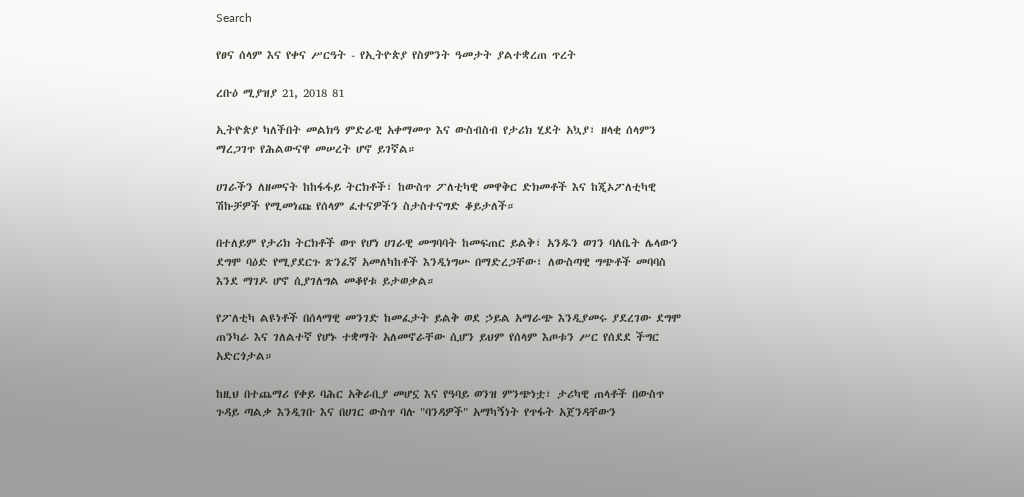Search

የፀና ሰላም እና የቀና ሥርዓት - የኢትዮጵያ የስምንት ዓመታት ያልተቋረጠ ጥረት

ረቡዕ ሚያዝያ 21, 2018 81

ኢትዮጵያ ካለችበት መልክዓ ምድራዊ አቀማመጥ እና ውስብስብ የታሪክ ሂደት አኳያ፣ ዘላቂ ሰላምን ማረጋገጥ የሕልውናዋ መሠረት ሆኖ ይገኛል።

ሀገራችን ለዘመናት ከከፋፋይ ትርክቶች፣ ከውስጥ ፖለቲካዊ መዋቅር ድክመቶች እና ከጂኦፖለቲካዊ ሽኩቻዎች የሚመነጩ የሰላም ፈተናዎችን ስታስተናግድ ቆይታለች።

በተለይም የታሪክ ትርክቶች ወጥ የሆነ ሀገራዊ መግባባት ከመፍጠር ይልቅ፣ አንዱን ወገን ባለቤት ሌላውን ደግሞ ባዕድ የሚያደርጉ ጽንፈኛ አመለካከቶች እንዲነግሡ በማድረጋቸው፣ ለውስጣዊ ግጭቶች መባባስ እንደ ማገዶ ሆኖ ሲያገለግል መቆየቱ ይታወቃል።

የፖለቲካ ልዩነቶች በሰላማዊ መንገድ ከመፈታት ይልቅ ወደ ኃይል አማራጭ እንዲያመሩ ያደረገው ደግሞ ጠንካራ እና ገለልተኛ የሆኑ ተቋማት አለመኖራቸው ሲሆን ይህም የሰላም እጦቱን ሥር የሰደደ ችግር አድርጎታል።

ከዚህ በተጨማሪ የቀይ ባሕር አቅራቢያ መሆኗ እና የዓባይ ወንዝ ምንጭነቷ፣ ታሪካዊ ጠላቶች በውስጥ ጉዳይ ጣልቃ እንዲገቡ እና በሀገር ውስጥ ባሉ "ባንዳዎች" አማካኝነት የጥፋት አጀንዳቸውን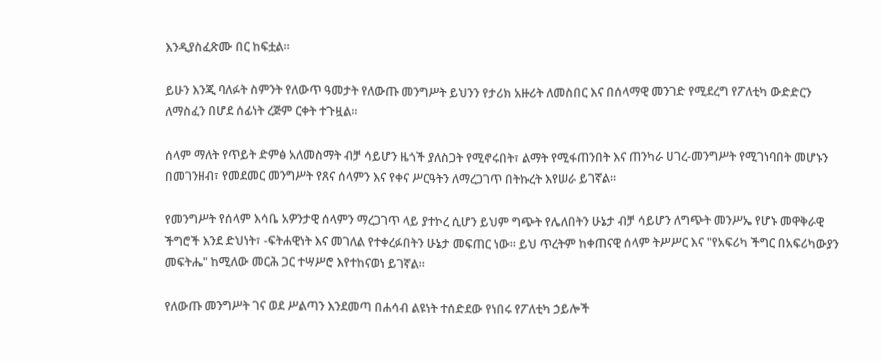እንዲያስፈጽሙ በር ከፍቷል።

ይሁን እንጂ ባለፉት ስምንት የለውጥ ዓመታት የለውጡ መንግሥት ይህንን የታሪክ አዙሪት ለመስበር እና በሰላማዊ መንገድ የሚደረግ የፖለቲካ ውድድርን ለማስፈን በሆደ ሰፊነት ረጅም ርቀት ተጉዟል።

ሰላም ማለት የጥይት ድምፅ አለመስማት ብቻ ሳይሆን ዜጎች ያለስጋት የሚኖሩበት፣ ልማት የሚፋጠንበት እና ጠንካራ ሀገረ-መንግሥት የሚገነባበት መሆኑን በመገንዘብ፣ የመደመር መንግሥት የጸና ሰላምን እና የቀና ሥርዓትን ለማረጋገጥ በትኩረት እየሠራ ይገኛል።

የመንግሥት የሰላም እሳቤ አዎንታዊ ሰላምን ማረጋገጥ ላይ ያተኮረ ሲሆን ይህም ግጭት የሌለበትን ሁኔታ ብቻ ሳይሆን ለግጭት መንሥኤ የሆኑ መዋቅራዊ ችግሮች እንደ ድህነት፣ -ፍትሐዊነት እና መገለል የተቀረፉበትን ሁኔታ መፍጠር ነው። ይህ ጥረትም ከቀጠናዊ ሰላም ትሥሥር እና "የአፍሪካ ችግር በአፍሪካውያን መፍትሔ" ከሚለው መርሕ ጋር ተሣሥሮ እየተከናወነ ይገኛል።

የለውጡ መንግሥት ገና ወደ ሥልጣን እንደመጣ በሐሳብ ልዩነት ተሰድደው የነበሩ የፖለቲካ ኃይሎች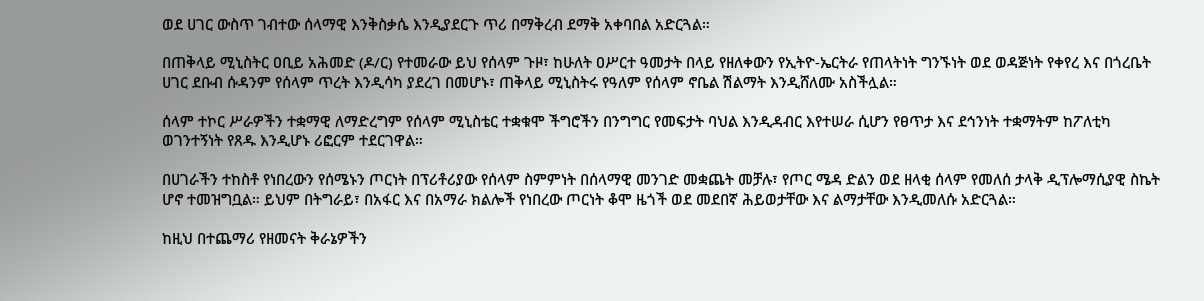ወደ ሀገር ውስጥ ገብተው ሰላማዊ እንቅስቃሴ እንዲያደርጉ ጥሪ በማቅረብ ደማቅ አቀባበል አድርጓል።

በጠቅላይ ሚኒስትር ዐቢይ አሕመድ (ዶ/ር) የተመራው ይህ የሰላም ጉዞ፣ ከሁለት ዐሥርተ ዓመታት በላይ የዘለቀውን የኢትዮ-ኤርትራ የጠላትነት ግንኙነት ወደ ወዳጅነት የቀየረ እና በጎረቤት ሀገር ደቡብ ሱዳንም የሰላም ጥረት እንዲሳካ ያደረገ በመሆኑ፣ ጠቅላይ ሚኒስትሩ የዓለም የሰላም ኖቤል ሽልማት እንዲሸለሙ አስችሏል።

ሰላም ተኮር ሥራዎችን ተቋማዊ ለማድረግም የሰላም ሚኒስቴር ተቋቁሞ ችግሮችን በንግግር የመፍታት ባህል እንዲዳብር እየተሠራ ሲሆን የፀጥታ እና ደኅንነት ተቋማትም ከፖለቲካ ወገንተኝነት የጸዱ እንዲሆኑ ሪፎርም ተደርገዋል።

በሀገራችን ተከስቶ የነበረውን የሰሜኑን ጦርነት በፕሪቶሪያው የሰላም ስምምነት በሰላማዊ መንገድ መቋጨት መቻሉ፣ የጦር ሜዳ ድልን ወደ ዘላቂ ሰላም የመለሰ ታላቅ ዲፕሎማሲያዊ ስኬት ሆኖ ተመዝግቧል። ይህም በትግራይ፣ በአፋር እና በአማራ ክልሎች የነበረው ጦርነት ቆሞ ዜጎች ወደ መደበኛ ሕይወታቸው እና ልማታቸው እንዲመለሱ አድርጓል።

ከዚህ በተጨማሪ የዘመናት ቅራኔዎችን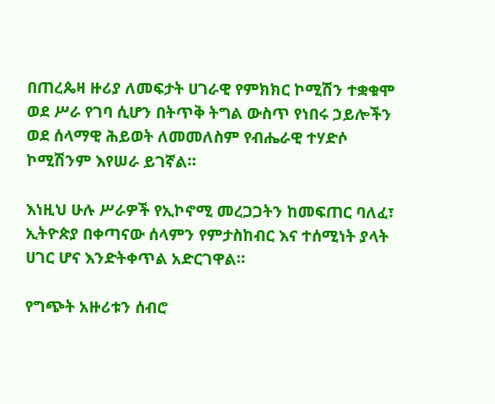በጠረጴዛ ዙሪያ ለመፍታት ሀገራዊ የምክክር ኮሚሽን ተቋቁሞ ወደ ሥራ የገባ ሲሆን በትጥቅ ትግል ውስጥ የነበሩ ኃይሎችን ወደ ሰላማዊ ሕይወት ለመመለስም የብሔራዊ ተሃድሶ ኮሚሽንም እየሠራ ይገኛል።

እነዚህ ሁሉ ሥራዎች የኢኮኖሚ መረጋጋትን ከመፍጠር ባለፈ፣ ኢትዮጵያ በቀጣናው ሰላምን የምታስከብር እና ተሰሚነት ያላት ሀገር ሆና እንድትቀጥል አድርገዋል።

የግጭት አዙሪቱን ሰብሮ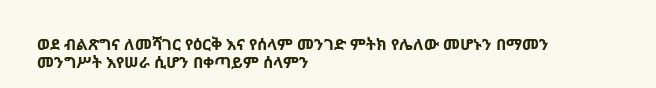ወደ ብልጽግና ለመሻገር የዕርቅ እና የሰላም መንገድ ምትክ የሌለው መሆኑን በማመን መንግሥት እየሠራ ሲሆን በቀጣይም ሰላምን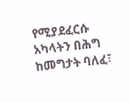የሚያደፈርሱ አካላትን በሕግ ከመግታት ባለፈ፣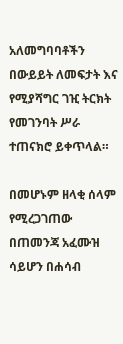አለመግባባቶችን በውይይት ለመፍታት እና የሚያሻግር ገዢ ትርክት የመገንባት ሥራ ተጠናክሮ ይቀጥላል።

በመሆኑም ዘላቂ ሰላም የሚረጋገጠው በጠመንጃ አፈሙዝ ሳይሆን በሐሳብ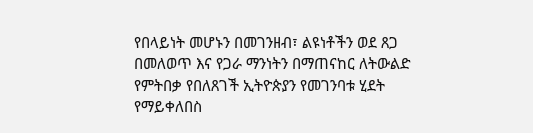የበላይነት መሆኑን በመገንዘብ፣ ልዩነቶችን ወደ ጸጋ በመለወጥ እና የጋራ ማንነትን በማጠናከር ለትውልድ የምትበቃ የበለጸገች ኢትዮጵያን የመገንባቱ ሂደት የማይቀለበስ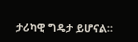ታሪካዊ ግዴታ ይሆናል።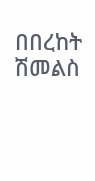በበረከት ሽመልስ